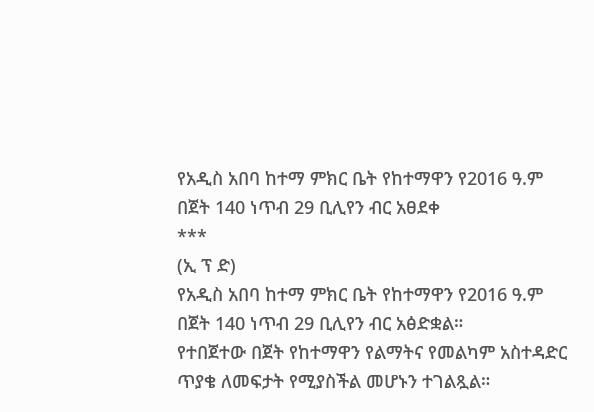የአዲስ አበባ ከተማ ምክር ቤት የከተማዋን የ2016 ዓ.ም በጀት 140 ነጥብ 29 ቢሊየን ብር አፀደቀ
***
(ኢ ፕ ድ)
የአዲስ አበባ ከተማ ምክር ቤት የከተማዋን የ2016 ዓ.ም በጀት 140 ነጥብ 29 ቢሊየን ብር አፅድቋል።
የተበጀተው በጀት የከተማዋን የልማትና የመልካም አስተዳድር ጥያቄ ለመፍታት የሚያስችል መሆኑን ተገልጿል።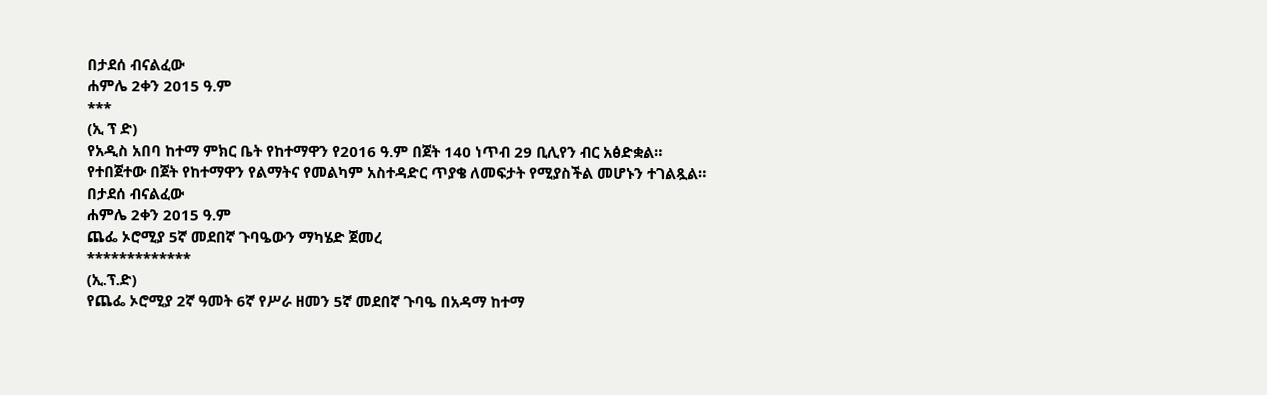በታደሰ ብናልፈው
ሐምሌ 2ቀን 2015 ዓ.ም
***
(ኢ ፕ ድ)
የአዲስ አበባ ከተማ ምክር ቤት የከተማዋን የ2016 ዓ.ም በጀት 140 ነጥብ 29 ቢሊየን ብር አፅድቋል።
የተበጀተው በጀት የከተማዋን የልማትና የመልካም አስተዳድር ጥያቄ ለመፍታት የሚያስችል መሆኑን ተገልጿል።
በታደሰ ብናልፈው
ሐምሌ 2ቀን 2015 ዓ.ም
ጨፌ ኦሮሚያ 5ኛ መደበኛ ጉባዔውን ማካሄድ ጀመረ
*************
(ኢ.ፕ.ድ)
የጨፌ ኦሮሚያ 2ኛ ዓመት 6ኛ የሥራ ዘመን 5ኛ መደበኛ ጉባዔ በአዳማ ከተማ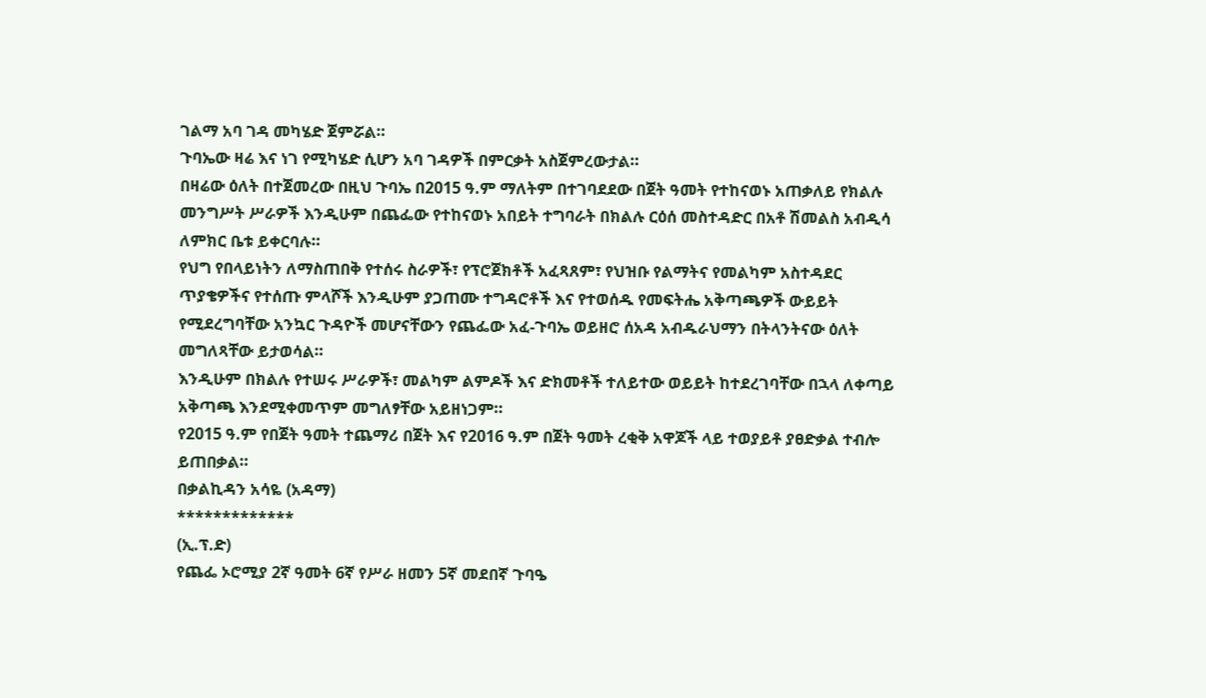ገልማ አባ ገዳ መካሄድ ጀምሯል።
ጉባኤው ዛሬ እና ነገ የሚካሄድ ሲሆን አባ ገዳዎች በምርቃት አስጀምረውታል።
በዛሬው ዕለት በተጀመረው በዚህ ጉባኤ በ2015 ዓ.ም ማለትም በተገባደደው በጀት ዓመት የተከናወኑ አጠቃለይ የክልሉ መንግሥት ሥራዎች እንዲሁም በጨፌው የተከናወኑ አበይት ተግባራት በክልሉ ርዕሰ መስተዳድር በአቶ ሽመልስ አብዲሳ ለምክር ቤቱ ይቀርባሉ።
የህግ የበላይነትን ለማስጠበቅ የተሰሩ ስራዎች፣ የፕሮጀክቶች አፈጻጸም፣ የህዝቡ የልማትና የመልካም አስተዳደር ጥያቄዎችና የተሰጡ ምላሾች እንዲሁም ያጋጠሙ ተግዳሮቶች እና የተወሰዱ የመፍትሔ አቅጣጫዎች ውይይት የሚደረግባቸው አንኳር ጉዳዮች መሆናቸውን የጨፌው አፈ-ጉባኤ ወይዘሮ ሰአዳ አብዱራህማን በትላንትናው ዕለት መግለጻቸው ይታወሳል።
እንዲሁም በክልሉ የተሠሩ ሥራዎች፣ መልካም ልምዶች እና ድክመቶች ተለይተው ወይይት ከተደረገባቸው በኋላ ለቀጣይ አቅጣጫ እንደሚቀመጥም መግለፃቸው አይዘነጋም።
የ2015 ዓ.ም የበጀት ዓመት ተጨማሪ በጀት እና የ2016 ዓ.ም በጀት ዓመት ረቂቅ አዋጆች ላይ ተወያይቶ ያፀድቃል ተብሎ ይጠበቃል።
በቃልኪዳን አሳዬ (አዳማ)
*************
(ኢ.ፕ.ድ)
የጨፌ ኦሮሚያ 2ኛ ዓመት 6ኛ የሥራ ዘመን 5ኛ መደበኛ ጉባዔ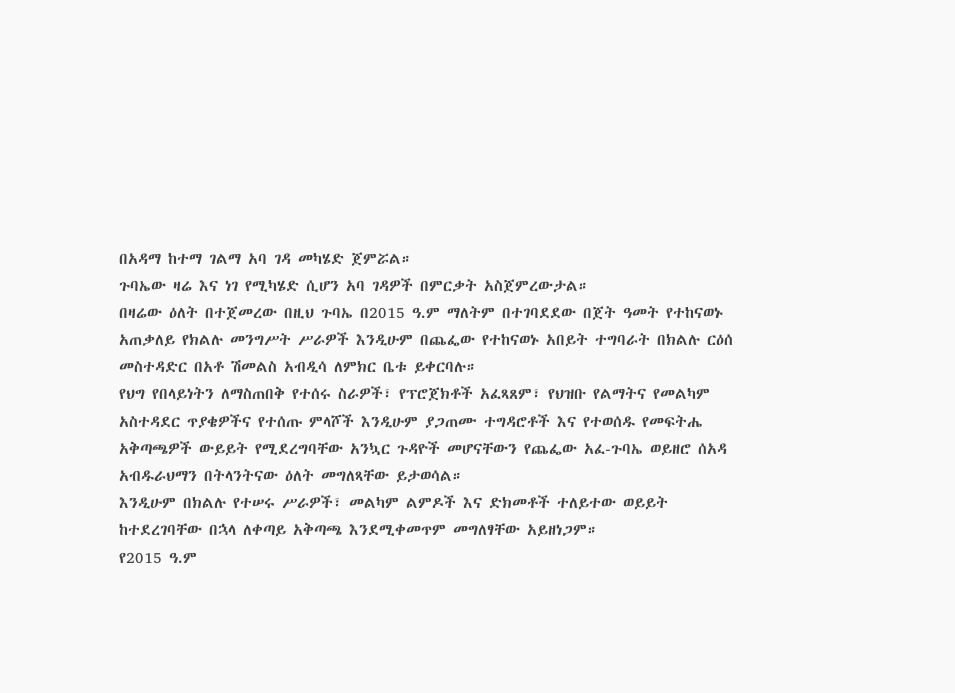በአዳማ ከተማ ገልማ አባ ገዳ መካሄድ ጀምሯል።
ጉባኤው ዛሬ እና ነገ የሚካሄድ ሲሆን አባ ገዳዎች በምርቃት አስጀምረውታል።
በዛሬው ዕለት በተጀመረው በዚህ ጉባኤ በ2015 ዓ.ም ማለትም በተገባደደው በጀት ዓመት የተከናወኑ አጠቃለይ የክልሉ መንግሥት ሥራዎች እንዲሁም በጨፌው የተከናወኑ አበይት ተግባራት በክልሉ ርዕሰ መስተዳድር በአቶ ሽመልስ አብዲሳ ለምክር ቤቱ ይቀርባሉ።
የህግ የበላይነትን ለማስጠበቅ የተሰሩ ስራዎች፣ የፕሮጀክቶች አፈጻጸም፣ የህዝቡ የልማትና የመልካም አስተዳደር ጥያቄዎችና የተሰጡ ምላሾች እንዲሁም ያጋጠሙ ተግዳሮቶች እና የተወሰዱ የመፍትሔ አቅጣጫዎች ውይይት የሚደረግባቸው አንኳር ጉዳዮች መሆናቸውን የጨፌው አፈ-ጉባኤ ወይዘሮ ሰአዳ አብዱራህማን በትላንትናው ዕለት መግለጻቸው ይታወሳል።
እንዲሁም በክልሉ የተሠሩ ሥራዎች፣ መልካም ልምዶች እና ድክመቶች ተለይተው ወይይት ከተደረገባቸው በኋላ ለቀጣይ አቅጣጫ እንደሚቀመጥም መግለፃቸው አይዘነጋም።
የ2015 ዓ.ም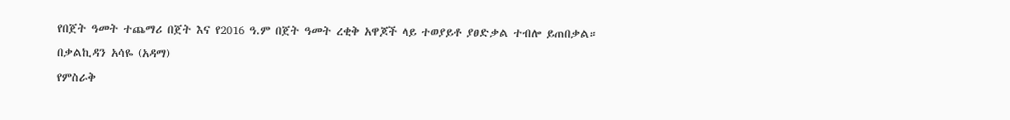የበጀት ዓመት ተጨማሪ በጀት እና የ2016 ዓ.ም በጀት ዓመት ረቂቅ አዋጆች ላይ ተወያይቶ ያፀድቃል ተብሎ ይጠበቃል።
በቃልኪዳን አሳዬ (አዳማ)
የምስራቅ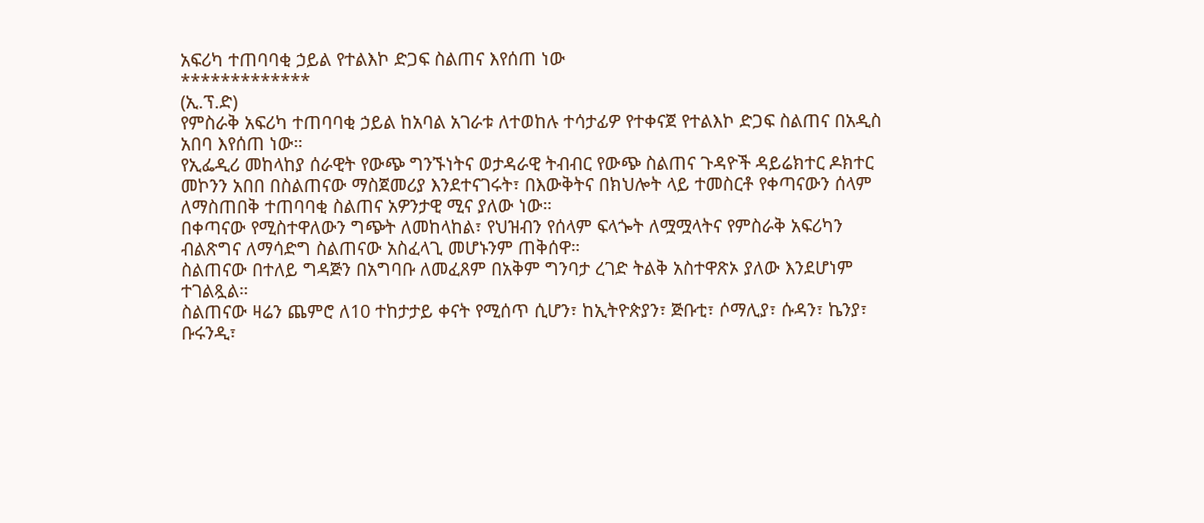አፍሪካ ተጠባባቂ ኃይል የተልእኮ ድጋፍ ስልጠና እየሰጠ ነው
*************
(ኢ.ፕ.ድ)
የምስራቅ አፍሪካ ተጠባባቂ ኃይል ከአባል አገራቱ ለተወከሉ ተሳታፊዎ የተቀናጀ የተልእኮ ድጋፍ ስልጠና በአዲስ አበባ እየሰጠ ነው።
የኢፌዲሪ መከላከያ ሰራዊት የውጭ ግንኙነትና ወታዳራዊ ትብብር የውጭ ስልጠና ጉዳዮች ዳይሬክተር ዶክተር መኮንን አበበ በስልጠናው ማስጀመሪያ እንደተናገሩት፣ በእውቅትና በክህሎት ላይ ተመስርቶ የቀጣናውን ሰላም ለማስጠበቅ ተጠባባቂ ስልጠና አዎንታዊ ሚና ያለው ነው።
በቀጣናው የሚስተዋለውን ግጭት ለመከላከል፣ የህዝብን የሰላም ፍላጐት ለሟሟላትና የምስራቅ አፍሪካን ብልጽግና ለማሳድግ ስልጠናው አስፈላጊ መሆኑንም ጠቅሰዋ።
ስልጠናው በተለይ ግዳጅን በአግባቡ ለመፈጸም በአቅም ግንባታ ረገድ ትልቅ አስተዋጽኦ ያለው እንደሆነም ተገልጿል።
ስልጠናው ዛሬን ጨምሮ ለ10 ተከታታይ ቀናት የሚሰጥ ሲሆን፣ ከኢትዮጵያን፣ ጅቡቲ፣ ሶማሊያ፣ ሱዳን፣ ኬንያ፣ ቡሩንዲ፣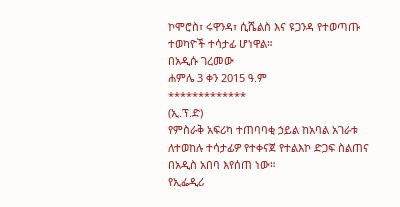ኮሞሮስ፣ ሩዋንዳ፣ ሲሼልስ እና ዩጋንዳ የተወጣጡ ተወካዮች ተሳታፊ ሆነዋል።
በአዲሱ ገረመው
ሐምሌ 3 ቀን 2015 ዓ.ም
*************
(ኢ.ፕ.ድ)
የምስራቅ አፍሪካ ተጠባባቂ ኃይል ከአባል አገራቱ ለተወከሉ ተሳታፊዎ የተቀናጀ የተልእኮ ድጋፍ ስልጠና በአዲስ አበባ እየሰጠ ነው።
የኢፌዲሪ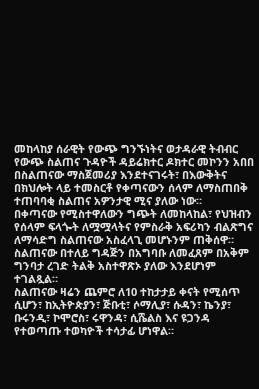መከላከያ ሰራዊት የውጭ ግንኙነትና ወታዳራዊ ትብብር የውጭ ስልጠና ጉዳዮች ዳይሬክተር ዶክተር መኮንን አበበ በስልጠናው ማስጀመሪያ እንደተናገሩት፣ በእውቅትና በክህሎት ላይ ተመስርቶ የቀጣናውን ሰላም ለማስጠበቅ ተጠባባቂ ስልጠና አዎንታዊ ሚና ያለው ነው።
በቀጣናው የሚስተዋለውን ግጭት ለመከላከል፣ የህዝብን የሰላም ፍላጐት ለሟሟላትና የምስራቅ አፍሪካን ብልጽግና ለማሳድግ ስልጠናው አስፈላጊ መሆኑንም ጠቅሰዋ።
ስልጠናው በተለይ ግዳጅን በአግባቡ ለመፈጸም በአቅም ግንባታ ረገድ ትልቅ አስተዋጽኦ ያለው እንደሆነም ተገልጿል።
ስልጠናው ዛሬን ጨምሮ ለ10 ተከታታይ ቀናት የሚሰጥ ሲሆን፣ ከኢትዮጵያን፣ ጅቡቲ፣ ሶማሊያ፣ ሱዳን፣ ኬንያ፣ ቡሩንዲ፣ ኮሞሮስ፣ ሩዋንዳ፣ ሲሼልስ እና ዩጋንዳ የተወጣጡ ተወካዮች ተሳታፊ ሆነዋል።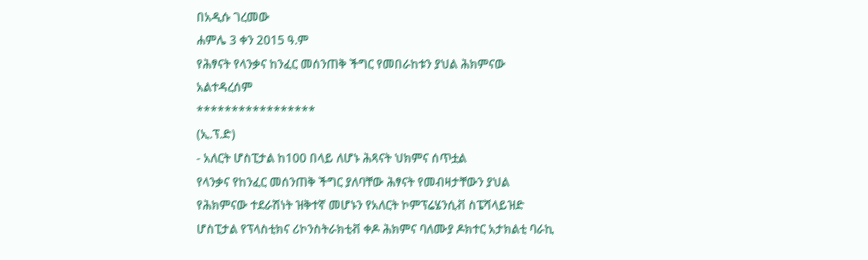በአዲሱ ገረመው
ሐምሌ 3 ቀን 2015 ዓ.ም
የሕፃናት የላንቃና ከንፈር መሰንጠቅ ችግር የመበራከቱን ያህል ሕክምናው አልተዳረሰም
*****************
(ኢ.ፕ.ድ)
- አለርት ሆስፒታል ከ100 በላይ ለሆኑ ሕጻናት ህክምና ሰጥቷል
የላንቃና የከንፈር መሰንጠቅ ችግር ያለባቸው ሕፃናት የመብዛታቸውን ያህል የሕክምናው ተደራሽነት ዝቅተኛ መሆኑን የአለርት ኮምፕሬሄንሲቭ ስፔሻላይዝድ ሆስፒታል የፕላስቲክና ሪኮንስትራክቲቭ ቀዶ ሕክምና ባለሙያ ዶክተር አታክልቲ ባራኪ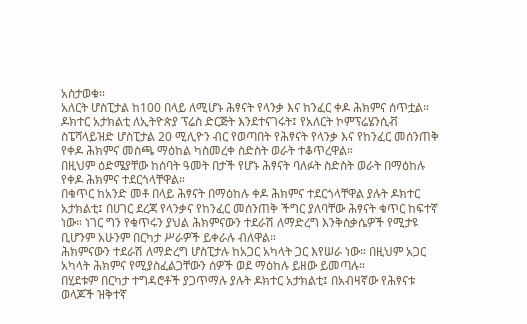አስታወቁ።
አለርት ሆስፒታል ከ100 በላይ ለሚሆኑ ሕፃናት የላንቃ እና ከንፈር ቀዶ ሕክምና ሰጥቷል።
ዶክተር አታክልቲ ለኢትዮጵያ ፕሬስ ድርጅት እንደተናገሩት፤ የአለርት ኮምፕሬሄንሲቭ ስፔሻላይዝድ ሆስፒታል 20 ሚሊዮን ብር የወጣበት የሕፃናት የላንቃ እና የከንፈር መሰንጠቅ የቀዶ ሕክምና መስጫ ማዕከል ካስመረቀ ስድስት ወራት ተቆጥረዋል።
በዚህም ዕድሜያቸው ከሰባት ዓመት በታች የሆኑ ሕፃናት ባለፉት ስድስት ወራት በማዕከሉ የቀዶ ሕክምና ተደርጎላቸዋል።
በቁጥር ከአንድ መቶ በላይ ሕፃናት በማዕከሉ ቀዶ ሕክምና ተደርጎላቸዋል ያሉት ዶክተር አታክልቲ፤ በሀገር ደረጃ የላንቃና የከንፈር መሰንጠቅ ችግር ያለባቸው ሕፃናት ቁጥር ከፍተኛ ነው። ነገር ግን የቁጥሩን ያህል ሕክምናውን ተደራሽ ለማድረግ እንቅስቃሴዎች የሚታዩ ቢሆንም አሁንም በርካታ ሥራዎች ይቀራሉ ብለዋል።
ሕክምናውን ተደራሽ ለማድረግ ሆስፒታሉ ከአጋር አካላት ጋር እየሠራ ነው። በዚህም አጋር አካላት ሕክምና የሚያስፈልጋቸውን ሰዎች ወደ ማዕከሉ ይዘው ይመጣሉ።
በሂደቱም በርካታ ተግዳሮቶች ያጋጥማሉ ያሉት ዶክተር አታክልቲ፤ በአብዛኛው የሕፃናቱ ወላጆች ዝቅተኛ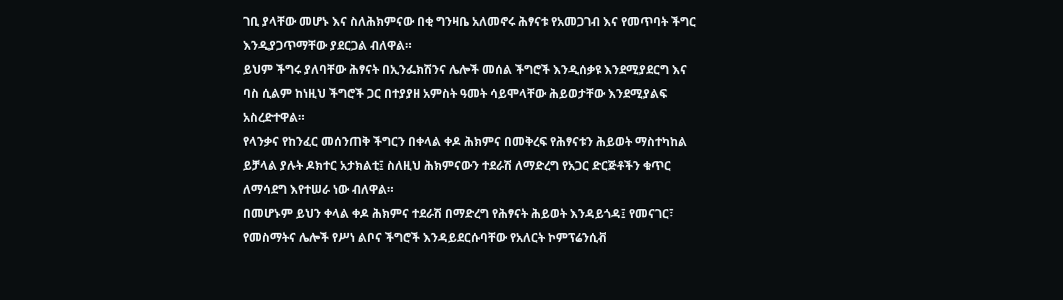ገቢ ያላቸው መሆኑ እና ስለሕክምናው በቂ ግንዛቤ አለመኖሩ ሕፃናቱ የአመጋገብ እና የመጥባት ችግር እንዲያጋጥማቸው ያደርጋል ብለዋል።
ይህም ችግሩ ያለባቸው ሕፃናት በኢንፌክሽንና ሌሎች መሰል ችግሮች እንዲሰቃዩ እንደሚያደርግ እና ባስ ሲልም ከነዚህ ችግሮች ጋር በተያያዘ አምስት ዓመት ሳይሞላቸው ሕይወታቸው እንደሚያልፍ አስረድተዋል።
የላንቃና የከንፈር መሰንጠቅ ችግርን በቀላል ቀዶ ሕክምና በመቅረፍ የሕፃናቱን ሕይወት ማስተካከል ይቻላል ያሉት ዶክተር አታክልቲ፤ ስለዚህ ሕክምናውን ተደራሽ ለማድረግ የአጋር ድርጅቶችን ቁጥር ለማሳደግ እየተሠራ ነው ብለዋል።
በመሆኑም ይህን ቀላል ቀዶ ሕክምና ተደራሽ በማድረግ የሕፃናት ሕይወት እንዳይጎዳ፤ የመናገር፣ የመስማትና ሌሎች የሥነ ልቦና ችግሮች እንዳይደርሱባቸው የአለርት ኮምፕሬንሲቭ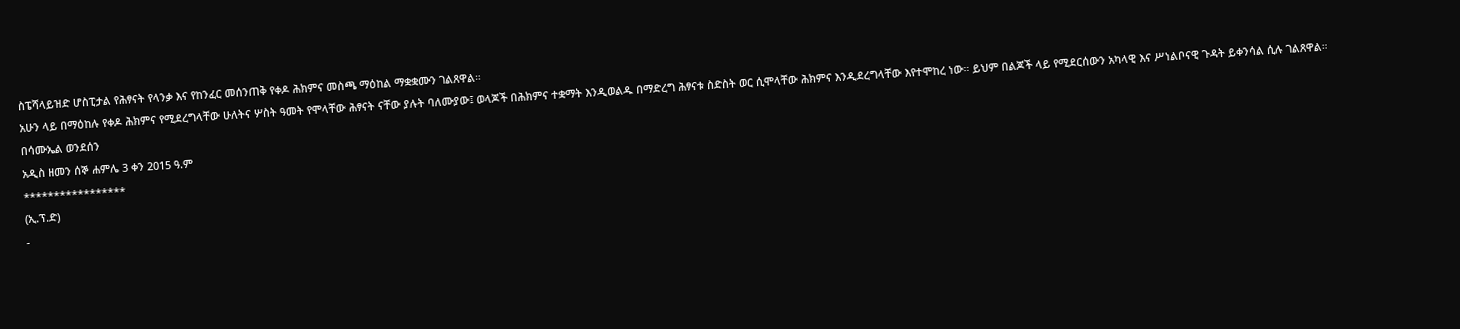ስፔሻላይዝድ ሆስፒታል የሕፃናት የላንቃ እና የከንፈር መሰንጠቅ የቀዶ ሕክምና መስጫ ማዕከል ማቋቋሙን ገልጸዋል።
አሁን ላይ በማዕከሉ የቀዶ ሕክምና የሚደረግላቸው ሁለትና ሦስት ዓመት የሞላቸው ሕፃናት ናቸው ያሉት ባለሙያው፤ ወላጆች በሕክምና ተቋማት እንዲወልዱ በማድረግ ሕፃናቱ ስድስት ወር ሲሞላቸው ሕክምና እንዲደረግላቸው እየተሞከረ ነው። ይህም በልጆች ላይ የሚደርሰውን አካላዊ እና ሥነልቦናዊ ጉዳት ይቀንሳል ሲሉ ገልጸዋል።
በሳሙኤል ወንደሰን
አዲስ ዘመን ሰኞ ሐምሌ 3 ቀን 2015 ዓ.ም
*****************
(ኢ.ፕ.ድ)
-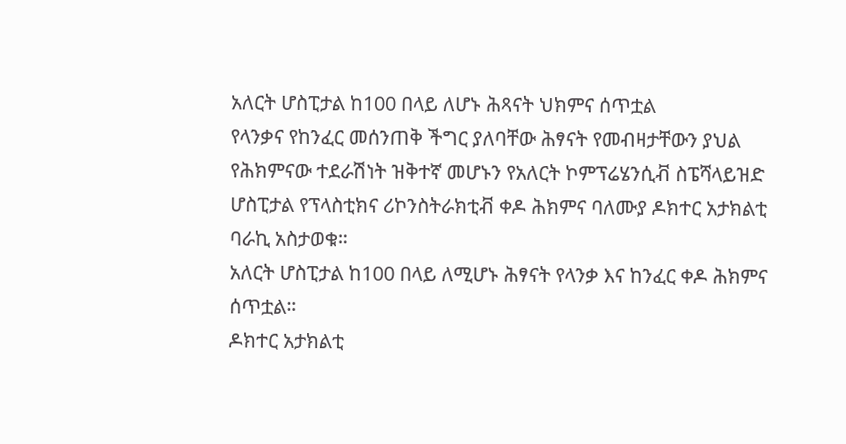አለርት ሆስፒታል ከ100 በላይ ለሆኑ ሕጻናት ህክምና ሰጥቷል
የላንቃና የከንፈር መሰንጠቅ ችግር ያለባቸው ሕፃናት የመብዛታቸውን ያህል የሕክምናው ተደራሽነት ዝቅተኛ መሆኑን የአለርት ኮምፕሬሄንሲቭ ስፔሻላይዝድ ሆስፒታል የፕላስቲክና ሪኮንስትራክቲቭ ቀዶ ሕክምና ባለሙያ ዶክተር አታክልቲ ባራኪ አስታወቁ።
አለርት ሆስፒታል ከ100 በላይ ለሚሆኑ ሕፃናት የላንቃ እና ከንፈር ቀዶ ሕክምና ሰጥቷል።
ዶክተር አታክልቲ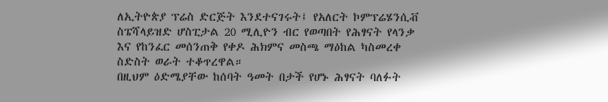ለኢትዮጵያ ፕሬስ ድርጅት እንደተናገሩት፤ የአለርት ኮምፕሬሄንሲቭ ስፔሻላይዝድ ሆስፒታል 20 ሚሊዮን ብር የወጣበት የሕፃናት የላንቃ እና የከንፈር መሰንጠቅ የቀዶ ሕክምና መስጫ ማዕከል ካስመረቀ ስድስት ወራት ተቆጥረዋል።
በዚህም ዕድሜያቸው ከሰባት ዓመት በታች የሆኑ ሕፃናት ባለፉት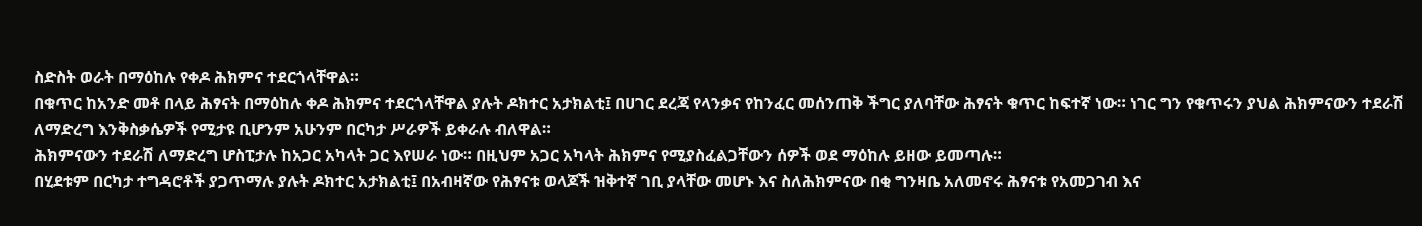ስድስት ወራት በማዕከሉ የቀዶ ሕክምና ተደርጎላቸዋል።
በቁጥር ከአንድ መቶ በላይ ሕፃናት በማዕከሉ ቀዶ ሕክምና ተደርጎላቸዋል ያሉት ዶክተር አታክልቲ፤ በሀገር ደረጃ የላንቃና የከንፈር መሰንጠቅ ችግር ያለባቸው ሕፃናት ቁጥር ከፍተኛ ነው። ነገር ግን የቁጥሩን ያህል ሕክምናውን ተደራሽ ለማድረግ እንቅስቃሴዎች የሚታዩ ቢሆንም አሁንም በርካታ ሥራዎች ይቀራሉ ብለዋል።
ሕክምናውን ተደራሽ ለማድረግ ሆስፒታሉ ከአጋር አካላት ጋር እየሠራ ነው። በዚህም አጋር አካላት ሕክምና የሚያስፈልጋቸውን ሰዎች ወደ ማዕከሉ ይዘው ይመጣሉ።
በሂደቱም በርካታ ተግዳሮቶች ያጋጥማሉ ያሉት ዶክተር አታክልቲ፤ በአብዛኛው የሕፃናቱ ወላጆች ዝቅተኛ ገቢ ያላቸው መሆኑ እና ስለሕክምናው በቂ ግንዛቤ አለመኖሩ ሕፃናቱ የአመጋገብ እና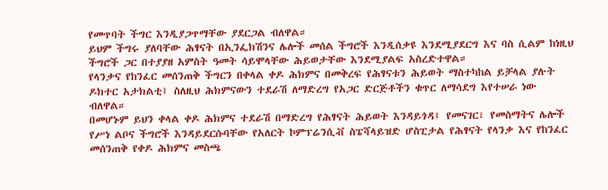የመጥባት ችግር እንዲያጋጥማቸው ያደርጋል ብለዋል።
ይህም ችግሩ ያለባቸው ሕፃናት በኢንፌክሽንና ሌሎች መሰል ችግሮች እንዲሰቃዩ እንደሚያደርግ እና ባስ ሲልም ከነዚህ ችግሮች ጋር በተያያዘ አምስት ዓመት ሳይሞላቸው ሕይወታቸው እንደሚያልፍ አስረድተዋል።
የላንቃና የከንፈር መሰንጠቅ ችግርን በቀላል ቀዶ ሕክምና በመቅረፍ የሕፃናቱን ሕይወት ማስተካከል ይቻላል ያሉት ዶክተር አታክልቲ፤ ስለዚህ ሕክምናውን ተደራሽ ለማድረግ የአጋር ድርጅቶችን ቁጥር ለማሳደግ እየተሠራ ነው ብለዋል።
በመሆኑም ይህን ቀላል ቀዶ ሕክምና ተደራሽ በማድረግ የሕፃናት ሕይወት እንዳይጎዳ፤ የመናገር፣ የመስማትና ሌሎች የሥነ ልቦና ችግሮች እንዳይደርሱባቸው የአለርት ኮምፕሬንሲቭ ስፔሻላይዝድ ሆስፒታል የሕፃናት የላንቃ እና የከንፈር መሰንጠቅ የቀዶ ሕክምና መስጫ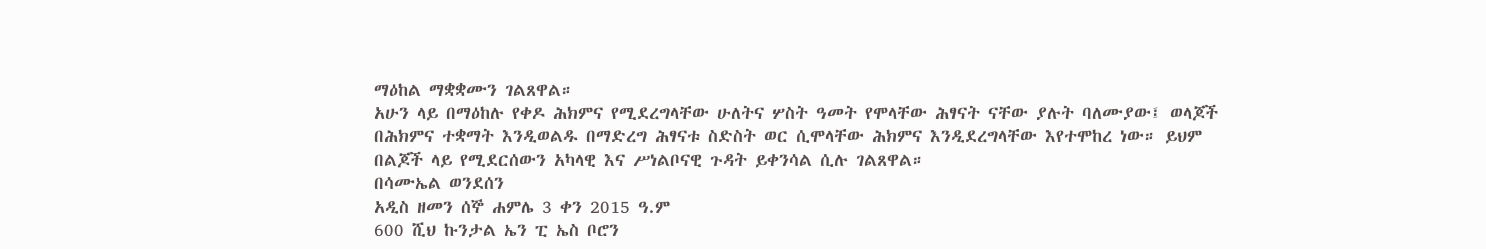ማዕከል ማቋቋሙን ገልጸዋል።
አሁን ላይ በማዕከሉ የቀዶ ሕክምና የሚደረግላቸው ሁለትና ሦስት ዓመት የሞላቸው ሕፃናት ናቸው ያሉት ባለሙያው፤ ወላጆች በሕክምና ተቋማት እንዲወልዱ በማድረግ ሕፃናቱ ስድስት ወር ሲሞላቸው ሕክምና እንዲደረግላቸው እየተሞከረ ነው። ይህም በልጆች ላይ የሚደርሰውን አካላዊ እና ሥነልቦናዊ ጉዳት ይቀንሳል ሲሉ ገልጸዋል።
በሳሙኤል ወንደሰን
አዲስ ዘመን ሰኞ ሐምሌ 3 ቀን 2015 ዓ.ም
600 ሺህ ኩንታል ኤን ፒ ኤስ ቦሮን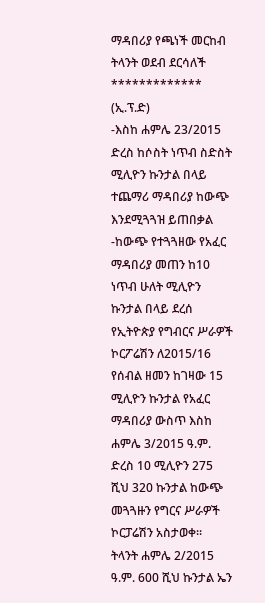ማዳበሪያ የጫነች መርከብ ትላንት ወደብ ደርሳለች
*************
(ኢ.ፕ.ድ)
-እስከ ሐምሌ 23/2015 ድረስ ከሶስት ነጥብ ስድስት ሚሊዮን ኩንታል በላይ ተጨማሪ ማዳበሪያ ከውጭ እንደሚጓጓዝ ይጠበቃል
-ከውጭ የተጓጓዘው የአፈር ማዳበሪያ መጠን ከ10 ነጥብ ሁለት ሚሊዮን ኩንታል በላይ ደረሰ
የኢትዮጵያ የግብርና ሥራዎች ኮርፖሬሽን ለ2015/16 የሰብል ዘመን ከገዛው 15 ሚሊዮን ኩንታል የአፈር ማዳበሪያ ውስጥ እስከ ሐምሌ 3/2015 ዓ.ም. ድረስ 10 ሚሊዮን 275 ሺህ 320 ኩንታል ከውጭ መጓጓዙን የግርና ሥራዎች ኮርፓሬሽን አስታወቀ።
ትላንት ሐምሌ 2/2015 ዓ.ም. 600 ሺህ ኩንታል ኤን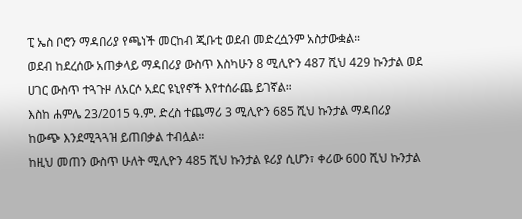ፒ ኤስ ቦሮን ማዳበሪያ የጫነች መርከብ ጂቡቲ ወደብ መድረሷንም አስታውቋል።
ወደብ ከደረሰው አጠቃላይ ማዳበሪያ ውስጥ እስካሁን 8 ሚሊዮን 487 ሺህ 429 ኩንታል ወደ ሀገር ውስጥ ተጓጉዞ ለአርሶ አደር ዩኒየኖች እየተሰራጨ ይገኛል።
እስከ ሐምሌ 23/2015 ዓ.ም. ድረስ ተጨማሪ 3 ሚሊዮን 685 ሺህ ኩንታል ማዳበሪያ ከውጭ እንደሚጓጓዝ ይጠበቃል ተብሏል።
ከዚህ መጠን ውስጥ ሁለት ሚሊዮን 485 ሺህ ኩንታል ዩሪያ ሲሆን፣ ቀሪው 600 ሺህ ኩንታል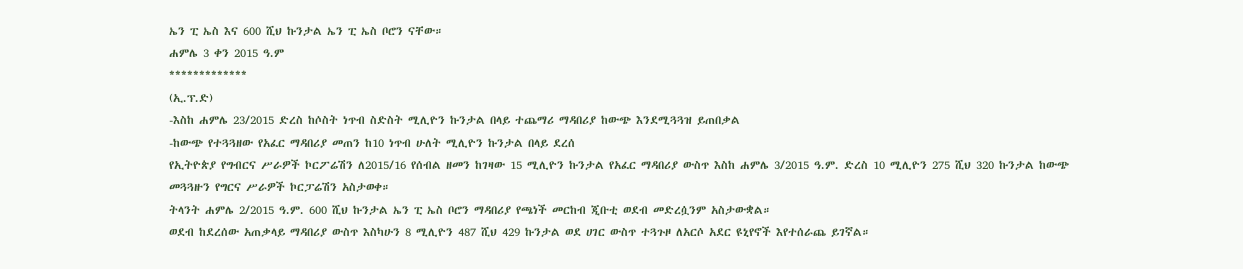ኤን ፒ ኤስ እና 600 ሺህ ኩንታል ኤን ፒ ኤስ ቦሮን ናቸው።
ሐምሌ 3 ቀን 2015 ዓ.ም
*************
(ኢ.ፕ.ድ)
-እስከ ሐምሌ 23/2015 ድረስ ከሶስት ነጥብ ስድስት ሚሊዮን ኩንታል በላይ ተጨማሪ ማዳበሪያ ከውጭ እንደሚጓጓዝ ይጠበቃል
-ከውጭ የተጓጓዘው የአፈር ማዳበሪያ መጠን ከ10 ነጥብ ሁለት ሚሊዮን ኩንታል በላይ ደረሰ
የኢትዮጵያ የግብርና ሥራዎች ኮርፖሬሽን ለ2015/16 የሰብል ዘመን ከገዛው 15 ሚሊዮን ኩንታል የአፈር ማዳበሪያ ውስጥ እስከ ሐምሌ 3/2015 ዓ.ም. ድረስ 10 ሚሊዮን 275 ሺህ 320 ኩንታል ከውጭ መጓጓዙን የግርና ሥራዎች ኮርፓሬሽን አስታወቀ።
ትላንት ሐምሌ 2/2015 ዓ.ም. 600 ሺህ ኩንታል ኤን ፒ ኤስ ቦሮን ማዳበሪያ የጫነች መርከብ ጂቡቲ ወደብ መድረሷንም አስታውቋል።
ወደብ ከደረሰው አጠቃላይ ማዳበሪያ ውስጥ እስካሁን 8 ሚሊዮን 487 ሺህ 429 ኩንታል ወደ ሀገር ውስጥ ተጓጉዞ ለአርሶ አደር ዩኒየኖች እየተሰራጨ ይገኛል።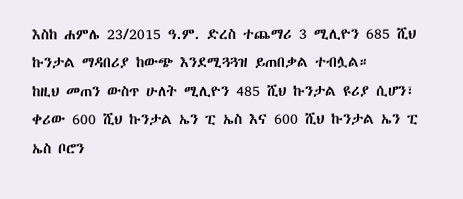እስከ ሐምሌ 23/2015 ዓ.ም. ድረስ ተጨማሪ 3 ሚሊዮን 685 ሺህ ኩንታል ማዳበሪያ ከውጭ እንደሚጓጓዝ ይጠበቃል ተብሏል።
ከዚህ መጠን ውስጥ ሁለት ሚሊዮን 485 ሺህ ኩንታል ዩሪያ ሲሆን፣ ቀሪው 600 ሺህ ኩንታል ኤን ፒ ኤስ እና 600 ሺህ ኩንታል ኤን ፒ ኤስ ቦሮን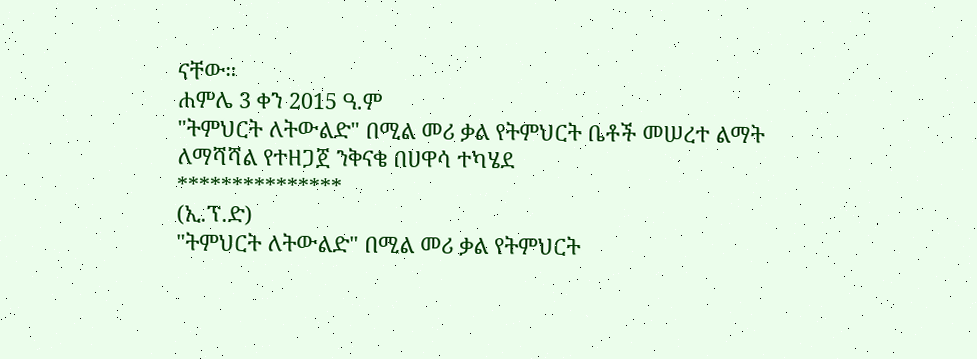ናቸው።
ሐምሌ 3 ቀን 2015 ዓ.ም
"ትምህርት ለትውልድ" በሚል መሪ ቃል የትምህርት ቤቶች መሠረተ ልማት ለማሻሻል የተዘጋጀ ንቅናቄ በሀዋሳ ተካሄደ
***************
(ኢ.ፕ.ድ)
"ትምህርት ለትውልድ" በሚል መሪ ቃል የትምህርት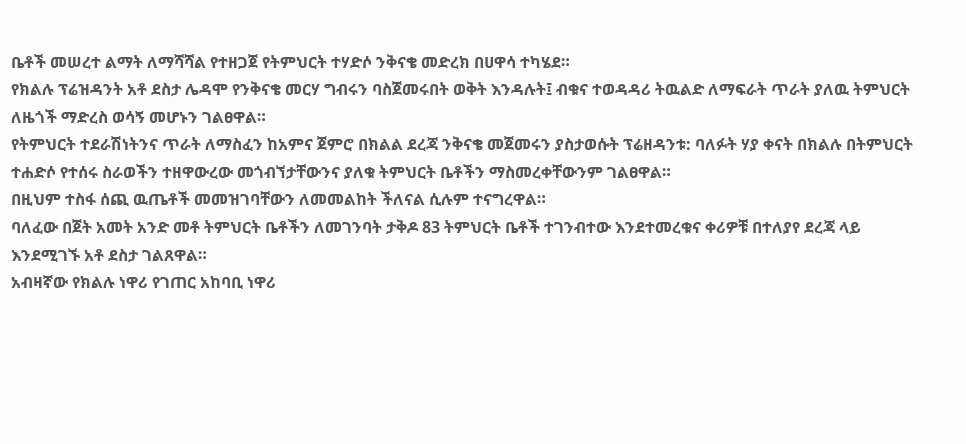ቤቶች መሠረተ ልማት ለማሻሻል የተዘጋጀ የትምህርት ተሃድሶ ንቅናቄ መድረክ በሀዋሳ ተካሄደ።
የክልሉ ፕሬዝዳንት አቶ ደስታ ሌዳሞ የንቅናቄ መርሃ ግብሩን ባስጀመሩበት ወቅት እንዳሉት፤ ብቁና ተወዳዳሪ ትዉልድ ለማፍራት ጥራት ያለዉ ትምህርት ለዜጎች ማድረስ ወሳኝ መሆኑን ገልፀዋል።
የትምህርት ተደራሽነትንና ጥራት ለማስፈን ከአምና ጀምሮ በክልል ደረጃ ንቅናቄ መጀመሩን ያስታወሱት ፕሬዘዳንቱ: ባለፉት ሃያ ቀናት በክልሉ በትምህርት ተሐድሶ የተሰሩ ስራወችን ተዘዋውረው መጎብኘታቸውንና ያለቁ ትምህርት ቤቶችን ማስመረቀቸውንም ገልፀዋል።
በዚህም ተስፋ ሰጪ ዉጤቶች መመዝገባቸውን ለመመልከት ችለናል ሲሉም ተናግረዋል።
ባለፈው በጀት አመት አንድ መቶ ትምህርት ቤቶችን ለመገንባት ታቅዶ 83 ትምህርት ቤቶች ተገንብተው እንደተመረቁና ቀሪዎቹ በተለያየ ደረጃ ላይ እንደሚገኙ አቶ ደስታ ገልጸዋል።
አብዛኛው የክልሉ ነዋሪ የገጠር አከባቢ ነዋሪ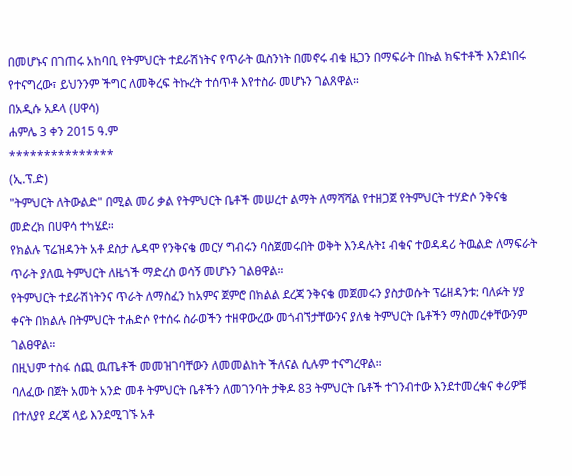በመሆኑና በገጠሩ አከባቢ የትምህርት ተደራሽነትና የጥራት ዉስንነት በመኖሩ ብቁ ዜጋን በማፍራት በኩል ክፍተቶች እንደነበሩ የተናግረው፣ ይህንንም ችግር ለመቅረፍ ትኩረት ተሰጥቶ እየተስራ መሆኑን ገልጸዋል።
በአዲሱ አዶላ (ሀዋሳ)
ሐምሌ 3 ቀን 2015 ዓ.ም
***************
(ኢ.ፕ.ድ)
"ትምህርት ለትውልድ" በሚል መሪ ቃል የትምህርት ቤቶች መሠረተ ልማት ለማሻሻል የተዘጋጀ የትምህርት ተሃድሶ ንቅናቄ መድረክ በሀዋሳ ተካሄደ።
የክልሉ ፕሬዝዳንት አቶ ደስታ ሌዳሞ የንቅናቄ መርሃ ግብሩን ባስጀመሩበት ወቅት እንዳሉት፤ ብቁና ተወዳዳሪ ትዉልድ ለማፍራት ጥራት ያለዉ ትምህርት ለዜጎች ማድረስ ወሳኝ መሆኑን ገልፀዋል።
የትምህርት ተደራሽነትንና ጥራት ለማስፈን ከአምና ጀምሮ በክልል ደረጃ ንቅናቄ መጀመሩን ያስታወሱት ፕሬዘዳንቱ: ባለፉት ሃያ ቀናት በክልሉ በትምህርት ተሐድሶ የተሰሩ ስራወችን ተዘዋውረው መጎብኘታቸውንና ያለቁ ትምህርት ቤቶችን ማስመረቀቸውንም ገልፀዋል።
በዚህም ተስፋ ሰጪ ዉጤቶች መመዝገባቸውን ለመመልከት ችለናል ሲሉም ተናግረዋል።
ባለፈው በጀት አመት አንድ መቶ ትምህርት ቤቶችን ለመገንባት ታቅዶ 83 ትምህርት ቤቶች ተገንብተው እንደተመረቁና ቀሪዎቹ በተለያየ ደረጃ ላይ እንደሚገኙ አቶ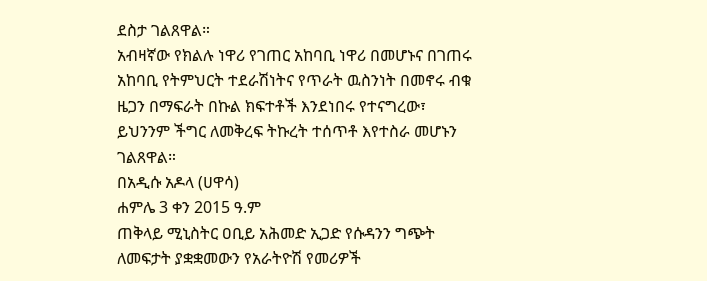ደስታ ገልጸዋል።
አብዛኛው የክልሉ ነዋሪ የገጠር አከባቢ ነዋሪ በመሆኑና በገጠሩ አከባቢ የትምህርት ተደራሽነትና የጥራት ዉስንነት በመኖሩ ብቁ ዜጋን በማፍራት በኩል ክፍተቶች እንደነበሩ የተናግረው፣ ይህንንም ችግር ለመቅረፍ ትኩረት ተሰጥቶ እየተስራ መሆኑን ገልጸዋል።
በአዲሱ አዶላ (ሀዋሳ)
ሐምሌ 3 ቀን 2015 ዓ.ም
ጠቅላይ ሚኒስትር ዐቢይ አሕመድ ኢጋድ የሱዳንን ግጭት ለመፍታት ያቋቋመውን የአራትዮሽ የመሪዎች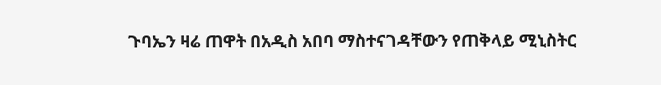ጉባኤን ዛሬ ጠዋት በአዲስ አበባ ማስተናገዳቸውን የጠቅላይ ሚኒስትር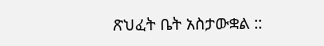ጽህፈት ቤት አስታውቋል ::